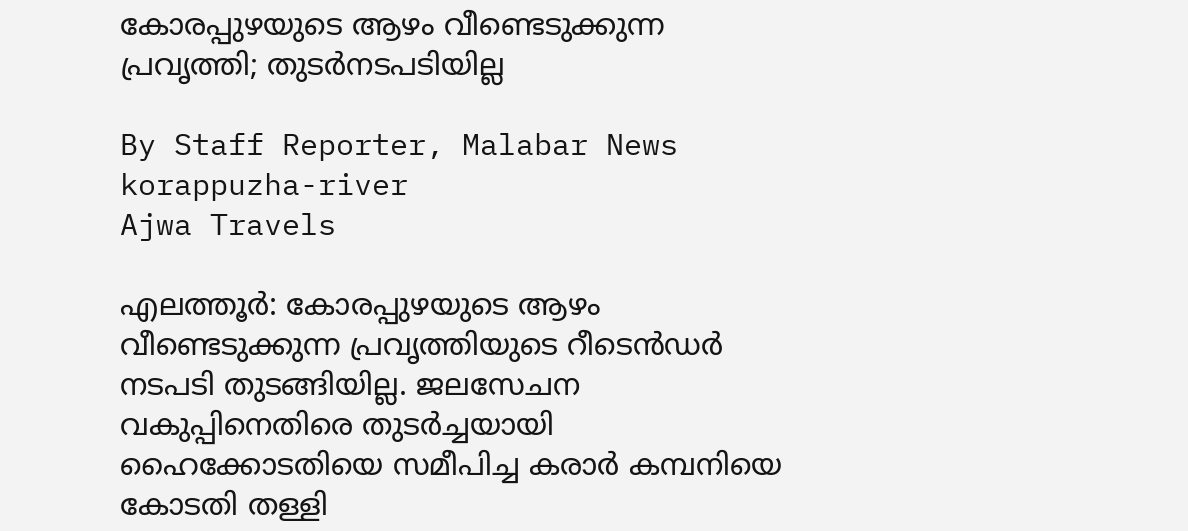കോരപ്പുഴയുടെ ആഴം വീണ്ടെടുക്കുന്ന പ്രവൃത്തി; തുടർനടപടിയില്ല

By Staff Reporter, Malabar News
korappuzha-river
Ajwa Travels

എലത്തൂർ: കോരപ്പുഴയുടെ ആഴം വീണ്ടെടുക്കുന്ന പ്രവൃത്തിയുടെ റീടെൻഡർ നടപടി തുടങ്ങിയില്ല. ജലസേചന വകുപ്പിനെതിരെ തുടർച്ചയായി ഹൈക്കോടതിയെ സമീപിച്ച കരാർ കമ്പനിയെ കോടതി തള്ളി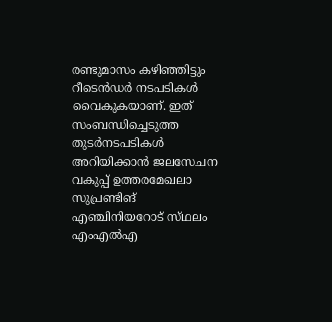രണ്ടുമാസം കഴിഞ്ഞിട്ടും റീടെൻഡർ നടപടികൾ വൈകുകയാണ്. ഇത് സംബന്ധിച്ചെടുത്ത തുടർനടപടികൾ അറിയിക്കാൻ ജലസേചന വകുപ്പ് ഉത്തരമേഖലാ സുപ്രണ്ടിങ് എഞ്ചിനിയറോട് സ്‌ഥലം എംഎൽഎ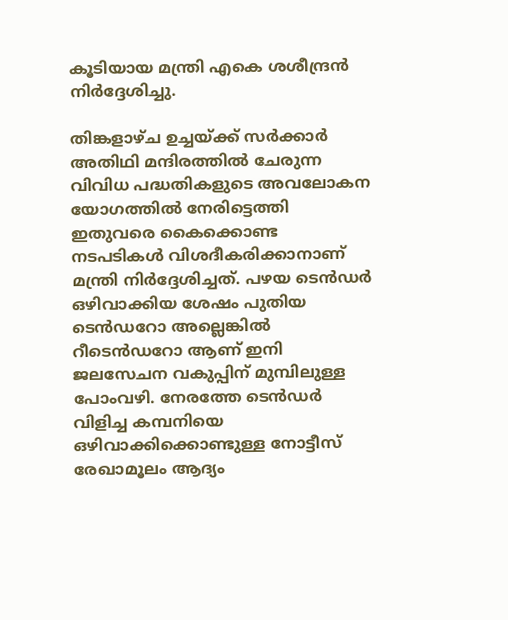കൂടിയായ മന്ത്രി എകെ ശശീന്ദ്രൻ നിർദ്ദേശിച്ചു.

തിങ്കളാഴ്‌ച ഉച്ചയ്‌ക്ക് സർക്കാർ അതിഥി മന്ദിരത്തിൽ ചേരുന്ന വിവിധ പദ്ധതികളുടെ അവലോകന യോഗത്തിൽ നേരിട്ടെത്തി ഇതുവരെ കൈക്കൊണ്ട നടപടികൾ വിശദീകരിക്കാനാണ് മന്ത്രി നിർദ്ദേശിച്ചത്. പഴയ ടെൻഡർ ഒഴിവാക്കിയ ശേഷം പുതിയ ടെൻഡറോ അല്ലെങ്കിൽ റീടെൻഡറോ ആണ് ഇനി ജലസേചന വകുപ്പിന് മുമ്പിലുള്ള പോംവഴി. നേരത്തേ ടെൻഡർ വിളിച്ച കമ്പനിയെ ഒഴിവാക്കിക്കൊണ്ടുള്ള നോട്ടീസ് രേഖാമൂലം ആദ്യം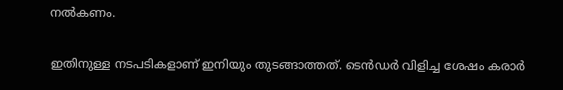നൽകണം.

ഇതിനുള്ള നടപടികളാണ് ഇനിയും തുടങ്ങാത്തത്. ടെൻഡർ വിളിച്ച ശേഷം കരാർ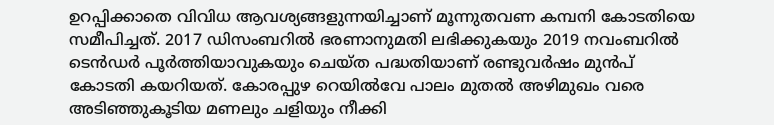ഉറപ്പിക്കാതെ വിവിധ ആവശ്യങ്ങളുന്നയിച്ചാണ് മൂന്നുതവണ കമ്പനി കോടതിയെ സമീപിച്ചത്. 2017 ഡിസംബറിൽ ഭരണാനുമതി ലഭിക്കുകയും 2019 നവംബറിൽ ടെൻഡർ പൂർത്തിയാവുകയും ചെയ്‌ത പദ്ധതിയാണ് രണ്ടുവർഷം മുൻപ് കോടതി കയറിയത്. കോരപ്പുഴ റെയിൽവേ പാലം മുതൽ അഴിമുഖം വരെ അടിഞ്ഞുകൂടിയ മണലും ചളിയും നീക്കി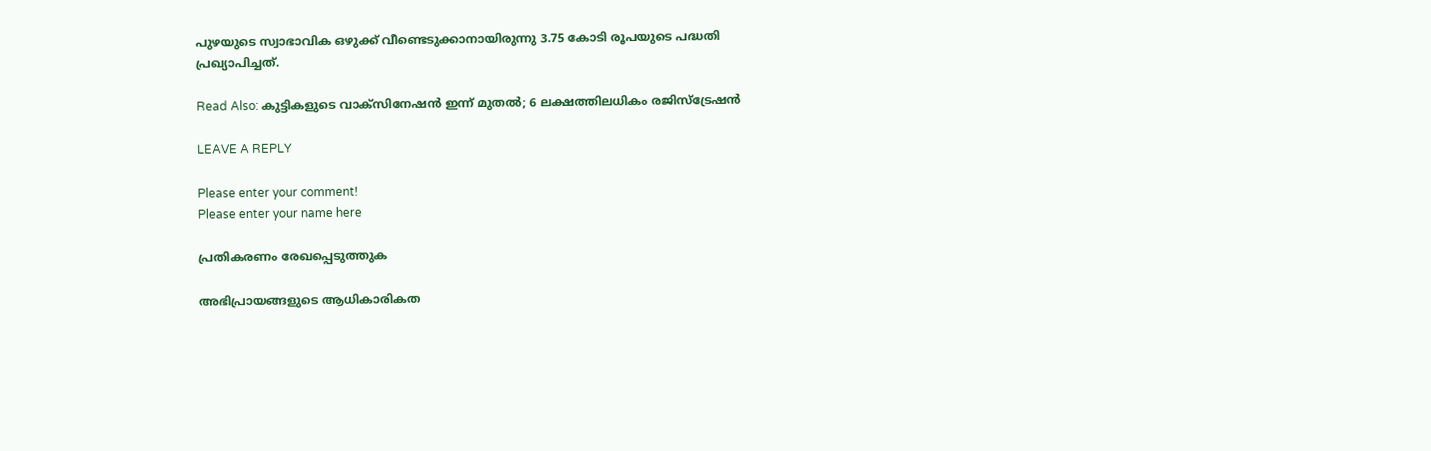പുഴയുടെ സ്വാഭാവിക ഒഴുക്ക് വീണ്ടെടുക്കാനായിരുന്നു 3.75 കോടി രൂപയുടെ പദ്ധതി പ്രഖ്യാപിച്ചത്.

Read Also: കുട്ടികളുടെ വാക്‌സിനേഷൻ ഇന്ന് മുതൽ; 6 ലക്ഷത്തിലധികം രജിസ്‌ട്രേഷൻ

LEAVE A REPLY

Please enter your comment!
Please enter your name here

പ്രതികരണം രേഖപ്പെടുത്തുക

അഭിപ്രായങ്ങളുടെ ആധികാരികത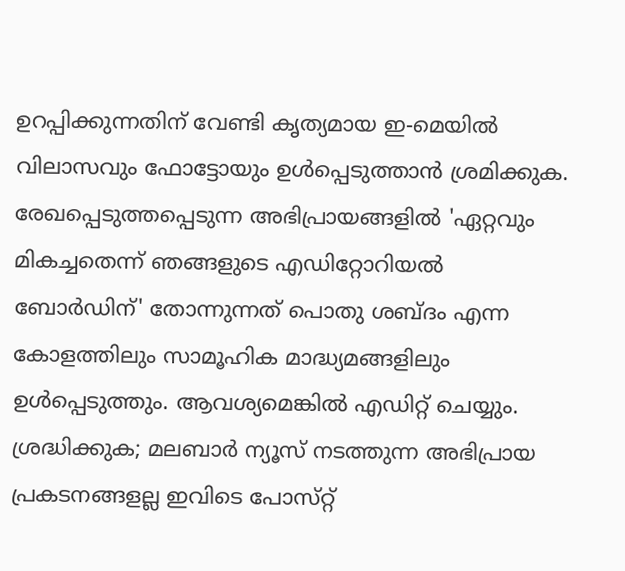ഉറപ്പിക്കുന്നതിന് വേണ്ടി കൃത്യമായ ഇ-മെയിൽ വിലാസവും ഫോട്ടോയും ഉൾപ്പെടുത്താൻ ശ്രമിക്കുക. രേഖപ്പെടുത്തപ്പെടുന്ന അഭിപ്രായങ്ങളിൽ 'ഏറ്റവും മികച്ചതെന്ന് ഞങ്ങളുടെ എഡിറ്റോറിയൽ ബോർഡിന്' തോന്നുന്നത് പൊതു ശബ്‌ദം എന്ന കോളത്തിലും സാമൂഹിക മാദ്ധ്യമങ്ങളിലും ഉൾപ്പെടുത്തും. ആവശ്യമെങ്കിൽ എഡിറ്റ് ചെയ്യും. ശ്രദ്ധിക്കുക; മലബാർ ന്യൂസ് നടത്തുന്ന അഭിപ്രായ പ്രകടനങ്ങളല്ല ഇവിടെ പോസ്‌റ്റ്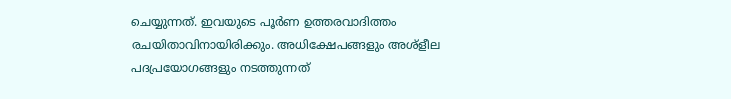ചെയ്യുന്നത്. ഇവയുടെ പൂർണ ഉത്തരവാദിത്തം രചയിതാവിനായിരിക്കും. അധിക്ഷേപങ്ങളും അശ്‌ളീല പദപ്രയോഗങ്ങളും നടത്തുന്നത്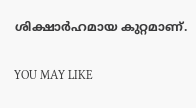ശിക്ഷാർഹമായ കുറ്റമാണ്.

YOU MAY LIKE